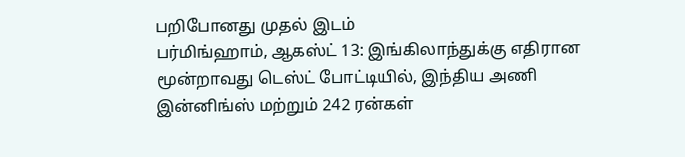பறிபோனது முதல் இடம்
பர்மிங்ஹாம், ஆகஸ்ட் 13: இங்கிலாந்துக்கு எதிரான மூன்றாவது டெஸ்ட் போட்டியில், இந்திய அணி இன்னிங்ஸ் மற்றும் 242 ரன்கள்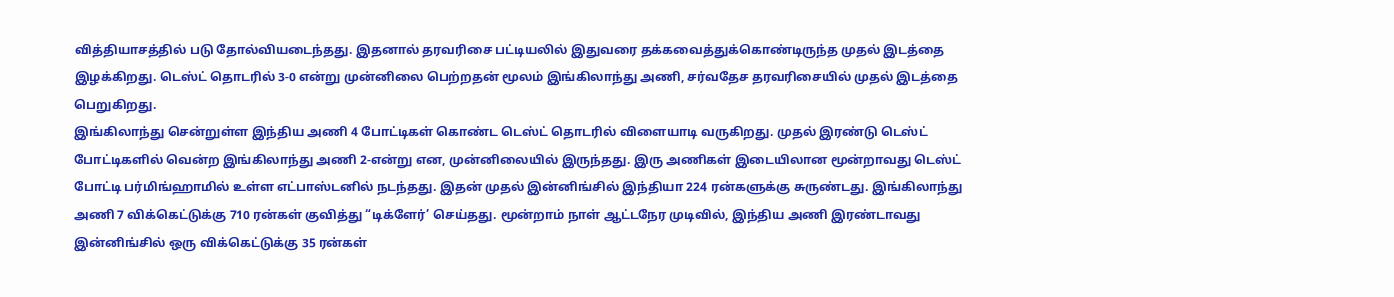வித்தியாசத்தில் படு தோல்வியடைந்தது. இதனால் தரவரிசை பட்டியலில் இதுவரை தக்கவைத்துக்கொண்டிருந்த முதல் இடத்தை இழக்கிறது. டெஸ்ட் தொடரில் 3-0 என்று முன்னிலை பெற்றதன் மூலம் இங்கிலாந்து அணி, சர்வதேச தரவரிசையில் முதல் இடத்தை பெறுகிறது.
இங்கிலாந்து சென்றுள்ள இந்திய அணி 4 போட்டிகள் கொண்ட டெஸ்ட் தொடரில் விளையாடி வருகிறது. முதல் இரண்டு டெஸ்ட் போட்டிகளில் வென்ற இங்கிலாந்து அணி 2-என்று என, முன்னிலையில் இருந்தது. இரு அணிகள் இடையிலான மூன்றாவது டெஸ்ட் போட்டி பர்மிங்ஹாமில் உள்ள எட்பாஸ்டனில் நடந்தது. இதன் முதல் இன்னிங்சில் இந்தியா 224 ரன்களுக்கு சுருண்டது. இங்கிலாந்து அணி 7 விக்கெட்டுக்கு 710 ரன்கள் குவித்து “டிக்ளேர்’ செய்தது. மூன்றாம் நாள் ஆட்டநேர முடிவில், இந்திய அணி இரண்டாவது இன்னிங்சில் ஒரு விக்கெட்டுக்கு 35 ரன்கள்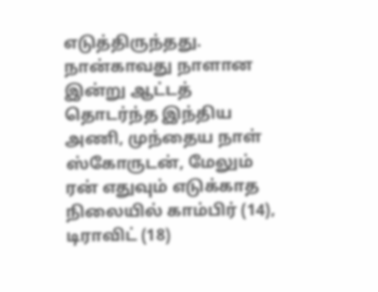எடுத்திருந்தது.
நான்காவது நாளான இன்று ஆட்டத் தொடர்ந்த இந்திய அணி, முந்தைய நாள் ஸ்கோருடன், மேலும் ரன் எதுவும் எடுக்காத நிலையில் காம்பிர் (14), டிராவிட் (18)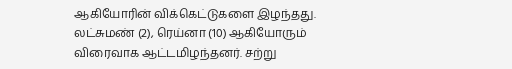ஆகியோரின் விக்கெட்டுகளை இழந்தது. லட்சுமண் (2), ரெய்னா (10) ஆகியோரும் விரைவாக ஆட்டமிழந்தனர். சற்று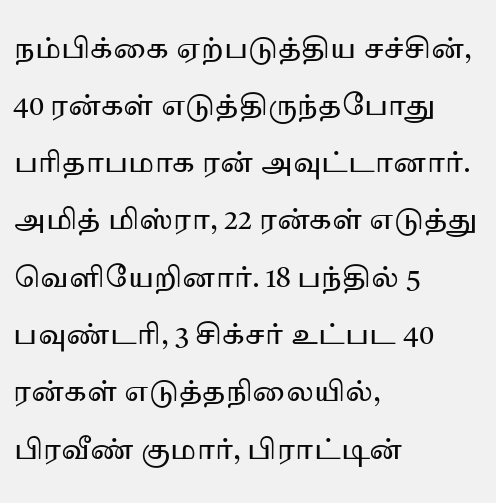நம்பிக்கை ஏற்படுத்திய சச்சின், 40 ரன்கள் எடுத்திருந்தபோது பரிதாபமாக ரன் அவுட்டானார்.
அமித் மிஸ்ரா, 22 ரன்கள் எடுத்து வெளியேறினார். 18 பந்தில் 5 பவுண்டரி, 3 சிக்சர் உட்பட 40 ரன்கள் எடுத்தநிலையில், பிரவீண் குமார், பிராட்டின்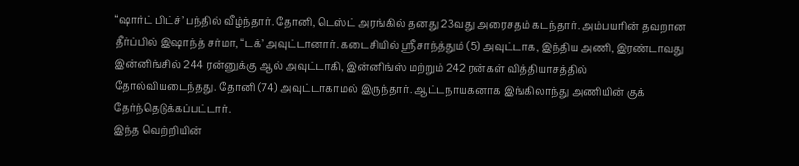“ஷார்ட் பிட்ச்’ பந்தில் வீழ்ந்தார். தோனி, டெஸ்ட் அரங்கில் தனது 23வது அரைசதம் கடந்தார். அம்பயரின் தவறான தீர்ப்பில் இஷாந்த் சர்மா, “டக்’ அவுட்டானார். கடைசியில் ஸ்ரீசாந்த்தும் (5) அவுட்டாக, இந்திய அணி, இரண்டாவது இன்னிங்சில் 244 ரன்னுக்கு ஆல் அவுட்டாகி, இன்னிங்ஸ் மற்றும் 242 ரன்கள் வித்தியாசத்தில் தோல்வியடைந்தது. தோனி (74) அவுட்டாகாமல் இருந்தார். ஆட்டநாயகனாக இங்கிலாந்து அணியின் குக் தேர்ந்தெடுக்கப்பட்டார்.
இந்த வெற்றியின்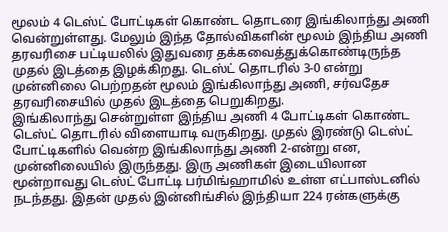மூலம் 4 டெஸ்ட் போட்டிகள் கொண்ட தொடரை இங்கிலாந்து அணி வென்றுள்ளது. மேலும் இந்த தோல்விகளின் மூலம் இந்திய அணி தரவரிசை பட்டியலில் இதுவரை தக்கவைத்துக்கொண்டிருந்த முதல் இடத்தை இழக்கிறது. டெஸ்ட் தொடரில் 3-0 என்று முன்னிலை பெற்றதன் மூலம் இங்கிலாந்து அணி, சர்வதேச தரவரிசையில் முதல் இடத்தை பெறுகிறது.
இங்கிலாந்து சென்றுள்ள இந்திய அணி 4 போட்டிகள் கொண்ட டெஸ்ட் தொடரில் விளையாடி வருகிறது. முதல் இரண்டு டெஸ்ட் போட்டிகளில் வென்ற இங்கிலாந்து அணி 2-என்று என, முன்னிலையில் இருந்தது. இரு அணிகள் இடையிலான மூன்றாவது டெஸ்ட் போட்டி பர்மிங்ஹாமில் உள்ள எட்பாஸ்டனில் நடந்தது. இதன் முதல் இன்னிங்சில் இந்தியா 224 ரன்களுக்கு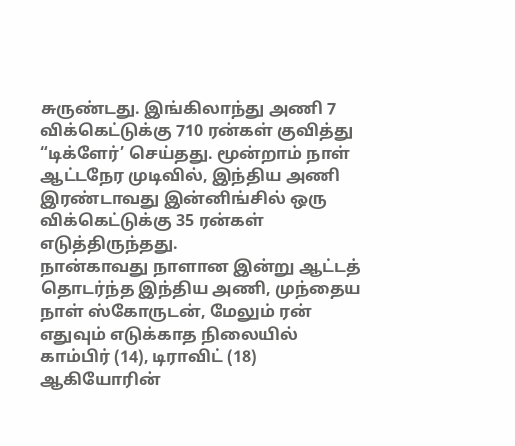சுருண்டது. இங்கிலாந்து அணி 7 விக்கெட்டுக்கு 710 ரன்கள் குவித்து “டிக்ளேர்’ செய்தது. மூன்றாம் நாள் ஆட்டநேர முடிவில், இந்திய அணி இரண்டாவது இன்னிங்சில் ஒரு விக்கெட்டுக்கு 35 ரன்கள் எடுத்திருந்தது.
நான்காவது நாளான இன்று ஆட்டத் தொடர்ந்த இந்திய அணி, முந்தைய நாள் ஸ்கோருடன், மேலும் ரன் எதுவும் எடுக்காத நிலையில் காம்பிர் (14), டிராவிட் (18) ஆகியோரின்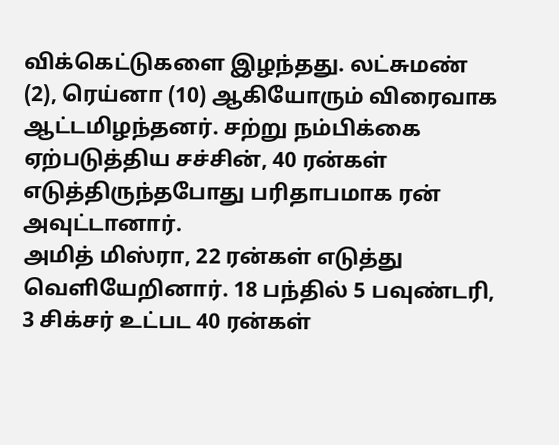விக்கெட்டுகளை இழந்தது. லட்சுமண் (2), ரெய்னா (10) ஆகியோரும் விரைவாக ஆட்டமிழந்தனர். சற்று நம்பிக்கை ஏற்படுத்திய சச்சின், 40 ரன்கள் எடுத்திருந்தபோது பரிதாபமாக ரன் அவுட்டானார்.
அமித் மிஸ்ரா, 22 ரன்கள் எடுத்து வெளியேறினார். 18 பந்தில் 5 பவுண்டரி, 3 சிக்சர் உட்பட 40 ரன்கள்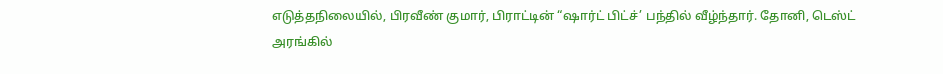எடுத்தநிலையில், பிரவீண் குமார், பிராட்டின் “ஷார்ட் பிட்ச்’ பந்தில் வீழ்ந்தார். தோனி, டெஸ்ட் அரங்கில்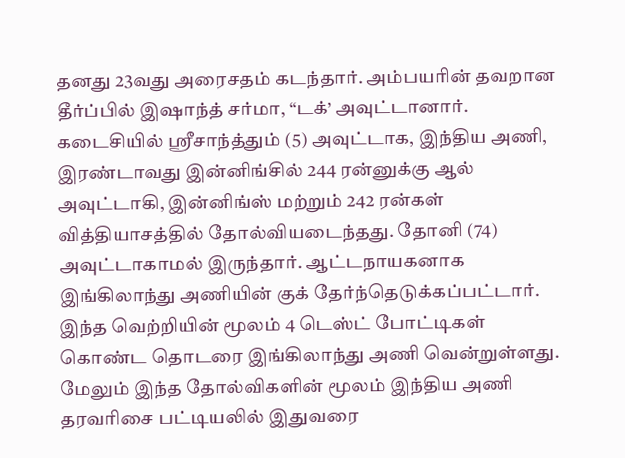தனது 23வது அரைசதம் கடந்தார். அம்பயரின் தவறான தீர்ப்பில் இஷாந்த் சர்மா, “டக்’ அவுட்டானார். கடைசியில் ஸ்ரீசாந்த்தும் (5) அவுட்டாக, இந்திய அணி, இரண்டாவது இன்னிங்சில் 244 ரன்னுக்கு ஆல் அவுட்டாகி, இன்னிங்ஸ் மற்றும் 242 ரன்கள் வித்தியாசத்தில் தோல்வியடைந்தது. தோனி (74) அவுட்டாகாமல் இருந்தார். ஆட்டநாயகனாக இங்கிலாந்து அணியின் குக் தேர்ந்தெடுக்கப்பட்டார்.
இந்த வெற்றியின் மூலம் 4 டெஸ்ட் போட்டிகள் கொண்ட தொடரை இங்கிலாந்து அணி வென்றுள்ளது. மேலும் இந்த தோல்விகளின் மூலம் இந்திய அணி தரவரிசை பட்டியலில் இதுவரை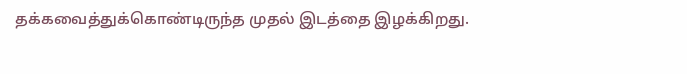தக்கவைத்துக்கொண்டிருந்த முதல் இடத்தை இழக்கிறது.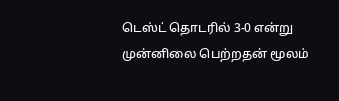டெஸ்ட் தொடரில் 3-0 என்று முன்னிலை பெற்றதன் மூலம்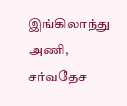இங்கிலாந்து அணி, சர்வதேச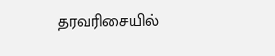தரவரிசையில்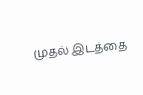முதல் இடத்தை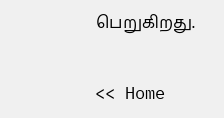பெறுகிறது.


<< Home